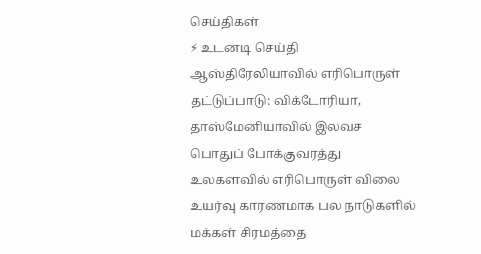செய்திகள்
⚡ உடனடி செய்தி
ஆஸ்திரேலியாவில் எரிபொருள் தட்டுப்பாடு: விக்டோரியா, தாஸ்மேனியாவில் இலவச பொதுப் போக்குவரத்து
உலகளவில் எரிபொருள் விலை உயர்வு காரணமாக பல நாடுகளில் மக்கள் சிரமத்தை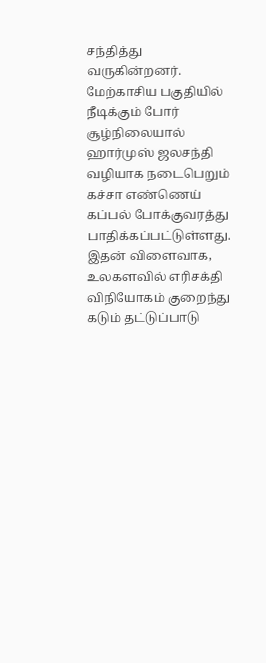சந்தித்து வருகின்றனர். மேற்காசிய பகுதியில் நீடிக்கும் போர் சூழ்நிலையால் ஹார்முஸ் ஜலசந்தி வழியாக நடைபெறும் கச்சா எண்ணெய் கப்பல் போக்குவரத்து பாதிக்கப்பட்டுள்ளது.
இதன் விளைவாக, உலகளவில் எரிசக்தி விநியோகம் குறைந்து கடும் தட்டுப்பாடு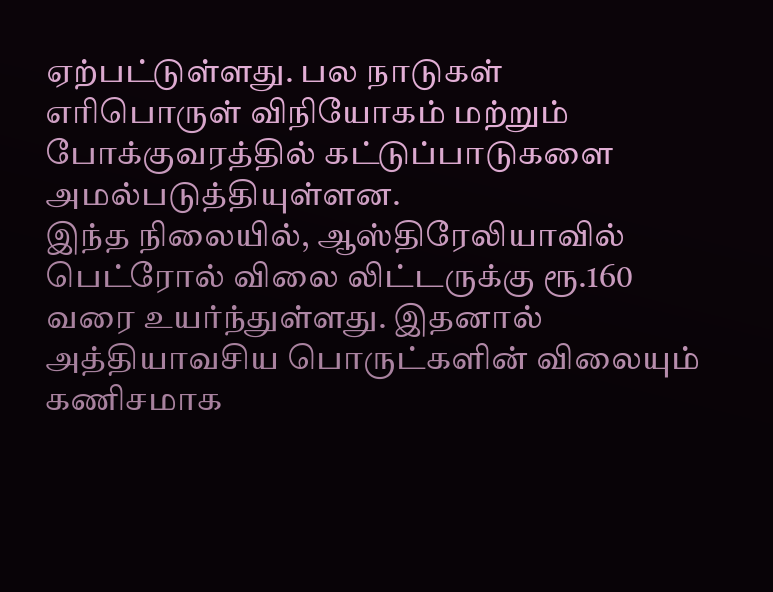ஏற்பட்டுள்ளது. பல நாடுகள் எரிபொருள் விநியோகம் மற்றும் போக்குவரத்தில் கட்டுப்பாடுகளை அமல்படுத்தியுள்ளன.
இந்த நிலையில், ஆஸ்திரேலியாவில் பெட்ரோல் விலை லிட்டருக்கு ரூ.160 வரை உயர்ந்துள்ளது. இதனால் அத்தியாவசிய பொருட்களின் விலையும் கணிசமாக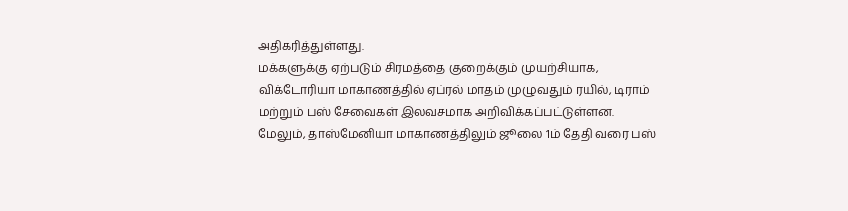அதிகரித்துள்ளது.
மக்களுக்கு ஏற்படும் சிரமத்தை குறைக்கும் முயற்சியாக, விக்டோரியா மாகாணத்தில் ஏப்ரல் மாதம் முழுவதும் ரயில், டிராம் மற்றும் பஸ் சேவைகள் இலவசமாக அறிவிக்கப்பட்டுள்ளன.
மேலும், தாஸ்மேனியா மாகாணத்திலும் ஜூலை 1ம் தேதி வரை பஸ்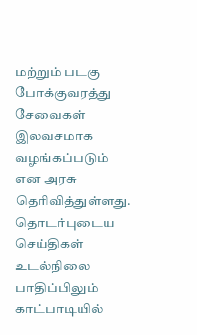மற்றும் படகு போக்குவரத்து சேவைகள் இலவசமாக வழங்கப்படும் என அரசு தெரிவித்துள்ளது.
தொடர்புடைய செய்திகள்
உடல்நிலை பாதிப்பிலும் காட்பாடியில்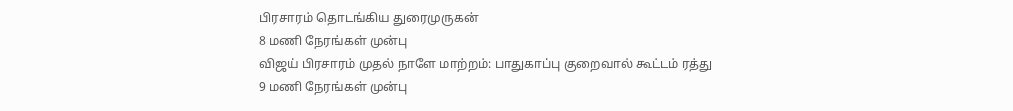பிரசாரம் தொடங்கிய துரைமுருகன்
8 மணி நேரங்கள் முன்பு
விஜய் பிரசாரம் முதல் நாளே மாற்றம்: பாதுகாப்பு குறைவால் கூட்டம் ரத்து
9 மணி நேரங்கள் முன்பு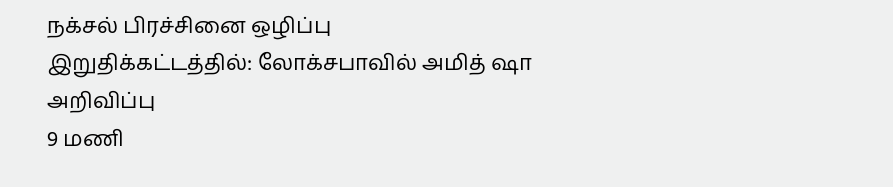நக்சல் பிரச்சினை ஒழிப்பு இறுதிக்கட்டத்தில்: லோக்சபாவில் அமித் ஷா அறிவிப்பு
9 மணி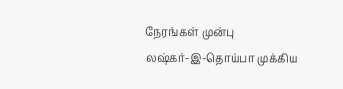நேரங்கள் முன்பு
லஷ்கர்-இ-தொய்பா முக்கிய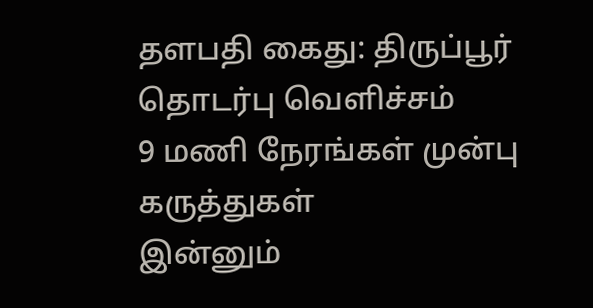தளபதி கைது: திருப்பூர் தொடர்பு வெளிச்சம்
9 மணி நேரங்கள் முன்பு
கருத்துகள்
இன்னும்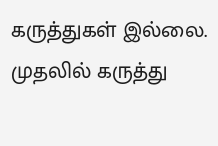கருத்துகள் இல்லை. முதலில் கருத்து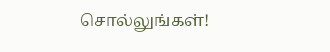சொல்லுங்கள்!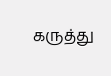கருத்து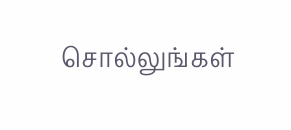சொல்லுங்கள்